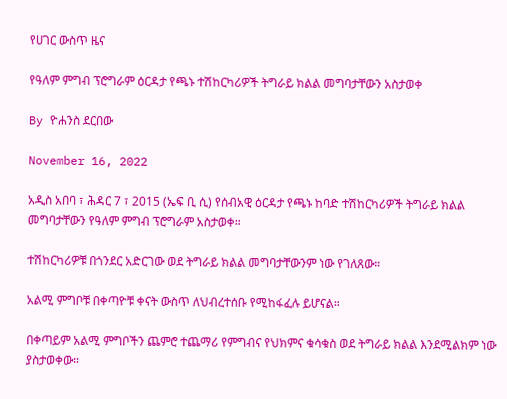የሀገር ውስጥ ዜና

የዓለም ምግብ ፕሮግራም ዕርዳታ የጫኑ ተሽከርካሪዎች ትግራይ ክልል መግባታቸውን አስታወቀ

By ዮሐንስ ደርበው

November 16, 2022

አዲስ አበባ ፣ ሕዳር 7 ፣ 2015 (ኤፍ ቢ ሲ) የሰብአዊ ዕርዳታ የጫኑ ከባድ ተሽከርካሪዎች ትግራይ ክልል መግባታቸውን የዓለም ምግብ ፕሮግራም አስታወቀ።

ተሽከርካሪዎቹ በጎንደር አድርገው ወደ ትግራይ ክልል መግባታቸውንም ነው የገለጸው።

አልሚ ምግቦቹ በቀጣዮቹ ቀናት ውስጥ ለህብረተሰቡ የሚከፋፈሉ ይሆናል።

በቀጣይም አልሚ ምግቦችን ጨምሮ ተጨማሪ የምግብና የህክምና ቁሳቁስ ወደ ትግራይ ክልል እንደሚልክም ነው ያስታወቀው።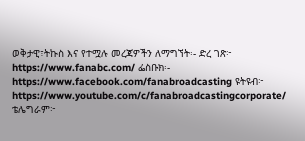ወቅታዊ፣ትኩስ እና የተሟሉ መረጃዎችን ለማግኘት፡- ድረ ገጽ፦ https://www.fanabc.com/ ፌስቡክ፡- https://www.facebook.com/fanabroadcasting ዩትዩብ፦ https://www.youtube.com/c/fanabroadcastingcorporate/ ቴሌግራም፦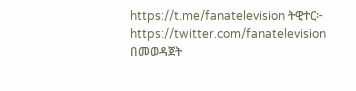https://t.me/fanatelevision ትዊተር፦ https://twitter.com/fanatelevision በመወዳጀት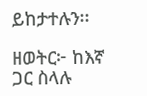ይከታተሉን፡፡

ዘወትር፦ ከእኛ ጋር ስላሉ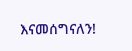እናመሰግናለን!